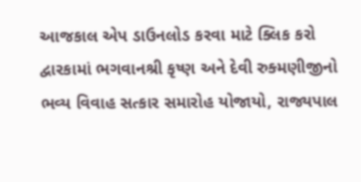આજકાલ એપ ડાઉનલોડ કરવા માટે ક્લિક કરો
દ્વારકામાં ભગવાનશ્રી કૃષ્ણ અને દેવી રુક્મણીજીનો ભવ્ય વિવાહ સત્કાર સમારોહ યોજાયો, રાજ્યપાલ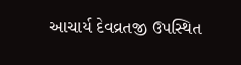આચાર્ય દેવવ્રતજી ઉપસ્થિત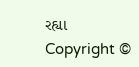રહ્યા
Copyright ©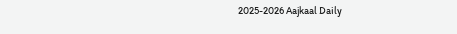2025-2026 Aajkaal Daily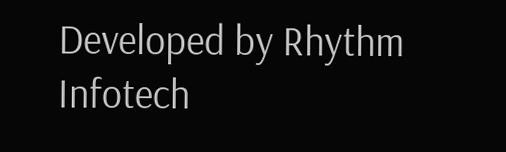Developed by Rhythm Infotech